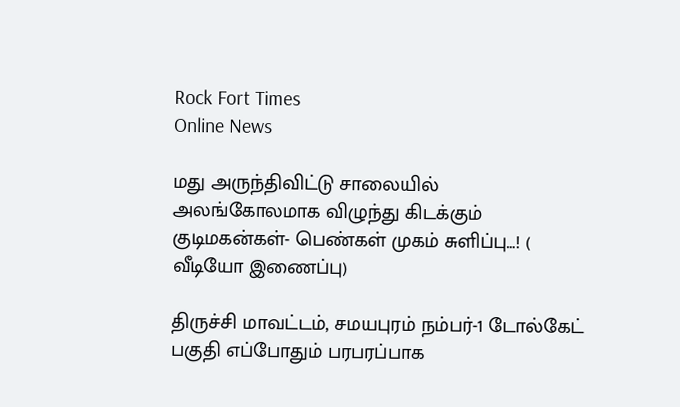Rock Fort Times
Online News

மது அருந்திவிட்டு சாலையில் அலங்கோலமாக விழுந்து கிடக்கும் குடிமகன்கள்- பெண்கள் முகம் சுளிப்பு…! ( வீடியோ இணைப்பு)

திருச்சி மாவட்டம், சமயபுரம் நம்பர்-1 டோல்கேட் பகுதி எப்போதும் பரபரப்பாக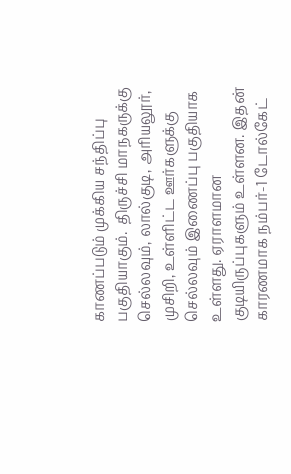காணப்படும் முக்கிய சந்திப்பு பகுதியாகும்.  திருச்சி மாநகருக்கு செல்லவும், லால்குடி, அரியலூர், முசிறி, உள்ளிட்ட ஊர்களுக்கு செல்லவும் இணைப்பு பகுதியாக உள்ளது. ஏராளமான குடியிருப்புகளும் உள்ளன. இதன் காரணமாக நம்பர்-1 டோல்கேட்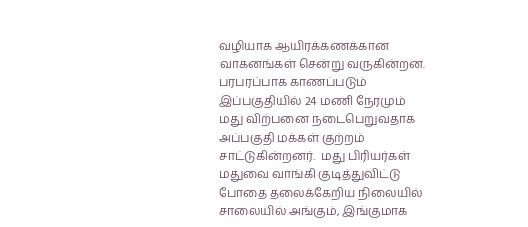வழியாக ஆயிரக்கணக்கான வாகனங்கள் சென்று வருகின்றன.  பரபரப்பாக காணப்படும் இப்பகுதியில் 24 மணி நேரமும் மது விற்பனை நடைபெறுவதாக அப்பகுதி மக்கள் குற்றம் சாட்டுகின்றனர்.  மது பிரியர்கள் மதுவை வாங்கி குடித்துவிட்டு போதை தலைக்கேறிய நிலையில் சாலையில் அங்கும், இங்குமாக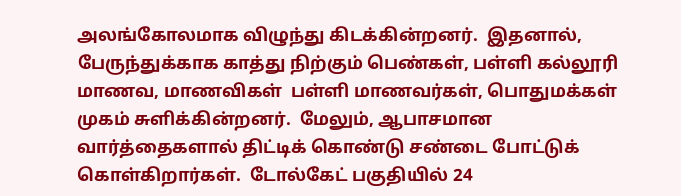அலங்கோலமாக விழுந்து கிடக்கின்றனர்.  இதனால், பேருந்துக்காக காத்து நிற்கும் பெண்கள், பள்ளி கல்லூரி மாணவ, மாணவிகள்  பள்ளி மாணவர்கள், பொதுமக்கள் முகம் சுளிக்கின்றனர்.  மேலும், ஆபாசமான வார்த்தைகளால் திட்டிக் கொண்டு சண்டை போட்டுக் கொள்கிறார்கள்.  டோல்கேட் பகுதியில் 24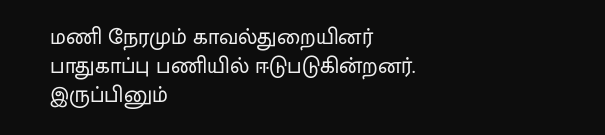மணி நேரமும் காவல்துறையினர் பாதுகாப்பு பணியில் ஈடுபடுகின்றனர். இருப்பினும்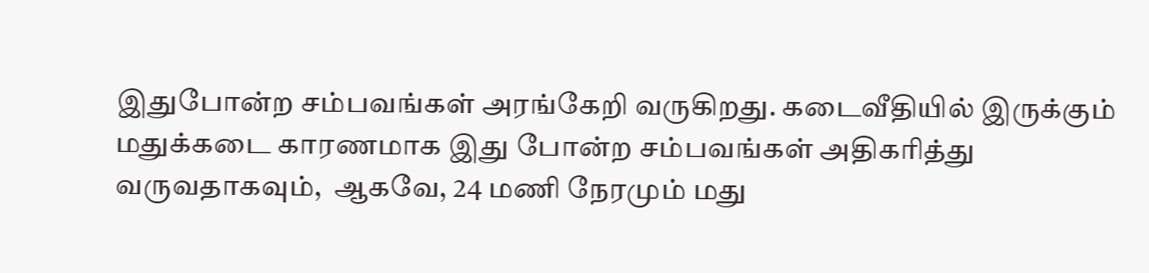இதுபோன்ற சம்பவங்கள் அரங்கேறி வருகிறது. கடைவீதியில் இருக்கும் மதுக்கடை காரணமாக இது போன்ற சம்பவங்கள் அதிகரித்து வருவதாகவும்,  ஆகவே, 24 மணி நேரமும் மது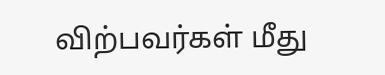விற்பவர்கள் மீது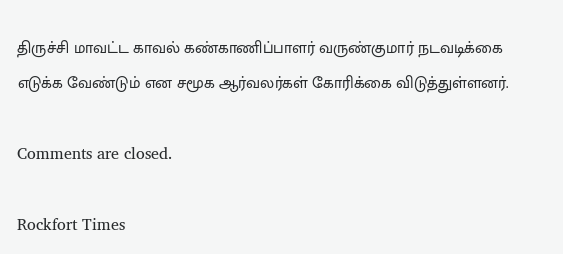திருச்சி மாவட்ட காவல் கண்காணிப்பாளர் வருண்குமார் நடவடிக்கை எடுக்க வேண்டும் என சமூக ஆர்வலர்கள் கோரிக்கை விடுத்துள்ளனர்.

Comments are closed.

Rockfort Times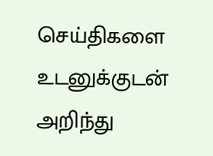செய்திகளை உடனுக்குடன் அறிந்து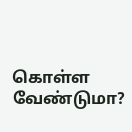கொள்ள வேண்டுமா?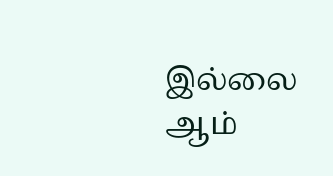இல்லை ஆம்